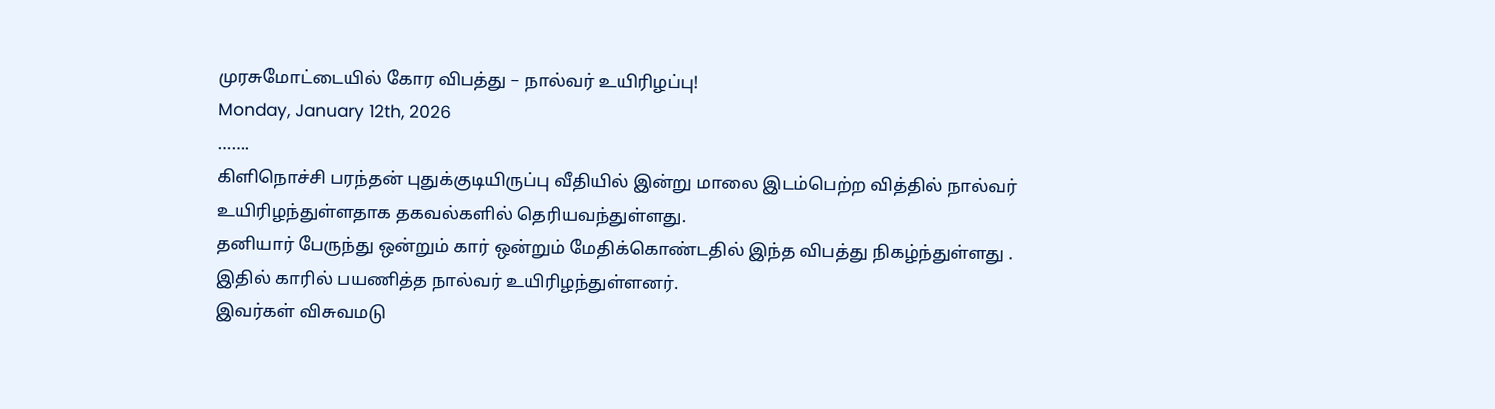முரசுமோட்டையில் கோர விபத்து – நால்வர் உயிரிழப்பு!
Monday, January 12th, 2026
…….
கிளிநொச்சி பரந்தன் புதுக்குடியிருப்பு வீதியில் இன்று மாலை இடம்பெற்ற வித்தில் நால்வர் உயிரிழந்துள்ளதாக தகவல்களில் தெரியவந்துள்ளது.
தனியார் பேருந்து ஒன்றும் கார் ஒன்றும் மேதிக்கொண்டதில் இந்த விபத்து நிகழ்ந்துள்ளது .
இதில் காரில் பயணித்த நால்வர் உயிரிழந்துள்ளனர்.
இவர்கள் விசுவமடு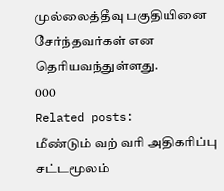முல்லைத்தீவு பகுதியினை சேர்ந்தவர்கள் என தெரியவந்துள்ளது.
000
Related posts:
மீண்டும் வற் வரி அதிகரிப்பு சட்டமூலம்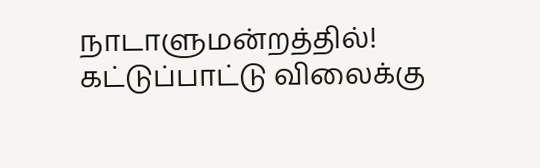நாடாளுமன்றத்தில்!
கட்டுப்பாட்டு விலைக்கு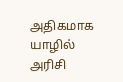அதிகமாக யாழில் அரிசி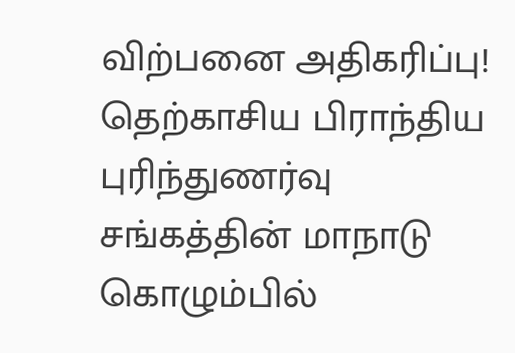விற்பனை அதிகரிப்பு!
தெற்காசிய பிராந்திய புரிந்துணர்வு சங்கத்தின் மாநாடு கொழும்பில்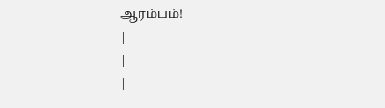ஆரம்பம்!
|
|
|